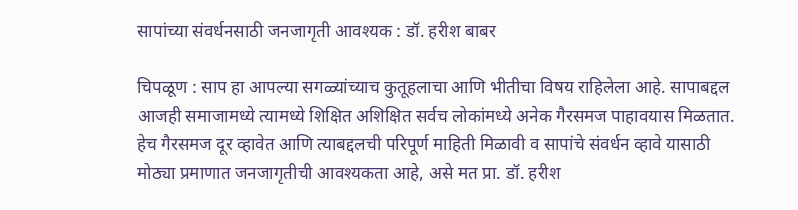सापांच्या संवर्धनसाठी जनजागृती आवश्यक : डॉ. हरीश बाबर

चिपळूण : साप हा आपल्या सगळ्यांच्याच कुतूहलाचा आणि भीतीचा विषय राहिलेला आहे. सापाबद्दल आजही समाजामध्ये त्यामध्ये शिक्षित अशिक्षित सर्वच लोकांमध्ये अनेक गैरसमज पाहावयास मिळतात. हेच गैरसमज दूर व्हावेत आणि त्याबद्दलची परिपूर्ण माहिती मिळावी व सापांचे संवर्धन व्हावे यासाठी मोठ्या प्रमाणात जनजागृतीची आवश्यकता आहे, असे मत प्रा. डॉ. हरीश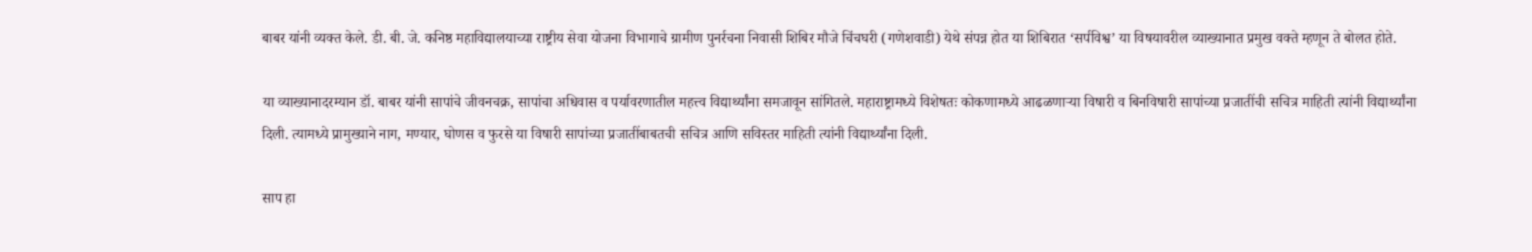बाबर यांनी व्यक्त केले. डी. बी. जे. कनिष्ठ महाविद्यालयाच्या राष्ट्रीय सेवा योजना विभागाचे ग्रामीण पुनर्रचना निवासी शिबिर मौजे चिंचघरी (गणेशवाडी) येथे संपन्न होत या शिबिरात ‘सर्पविश्व’ या विषयावरील व्याख्यानात प्रमुख वक्ते म्हणून ते बोलत होते.

या व्याख्यानादरम्यान डॉ. बाबर यांनी सापांचे जीवनचक्र, सापांचा अधिवास व पर्यावरणातील महत्त्व विद्यार्थ्यांना समजावून सांगितले. महाराष्ट्रामध्ये विशेषतः कोकणामध्ये आढळणाऱ्या विषारी व बिनविषारी सापांच्या प्रजातींची सचित्र माहिती त्यांनी विद्यार्थ्यांना दिली. त्यामध्ये प्रामुख्याने नाग, मण्यार, घोणस व फुरसे या विषारी सापांच्या प्रजातींबाबतची सचित्र आणि सविस्तर माहिती त्यांनी विद्यार्थ्यांना दिली.

साप हा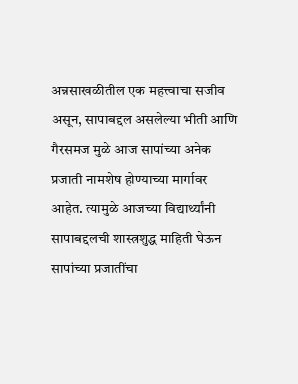अन्नसाखळीतील एक महत्त्वाचा सजीव असून, सापाबद्दल असलेल्या भीती आणि गैरसमज मुळे आज सापांच्या अनेक प्रजाती नामशेष होण्याच्या मार्गावर आहेत. त्यामुळे आजच्या विद्यार्थ्यांनी सापाबद्दलची शास्त्रशुद्ध माहिती घेऊन सापांच्या प्रजातींचा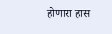होणारा हास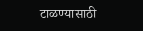टाळण्यासाठी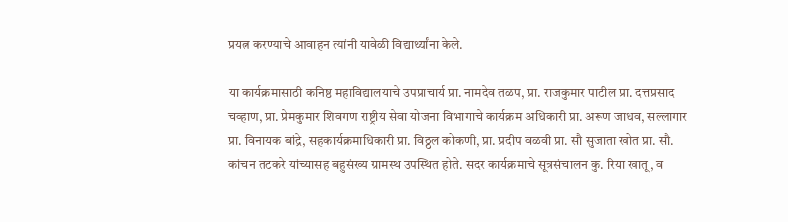प्रयत्न करण्याचे आवाहन त्यांनी यावेळी विद्यार्थ्यांना केले.

या कार्यक्रमासाठी कनिष्ठ महाविद्यालयाचे उपप्राचार्य प्रा. नामदेव तळप, प्रा. राजकुमार पाटील प्रा. दत्तप्रसाद चव्हाण, प्रा. प्रेमकुमार शिवगण राष्ट्रीय सेवा योजना विभागाचे कार्यक्रम अधिकारी प्रा. अरूण जाधव, सल्लागार प्रा. विनायक बांद्रे, सहकार्यक्रमाधिकारी प्रा. विठ्ठल कोकणी, प्रा. प्रदीप वळवी प्रा. सौ सुजाता खोत प्रा. सौ. कांचन तटकरे यांच्यासह बहुसंख्य ग्रामस्थ उपस्थित होते. सदर कार्यक्रमाचे सूत्रसंचालन कु. रिया खातू, व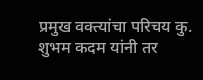प्रमुख वक्त्यांचा परिचय कु. शुभम कदम यांनी तर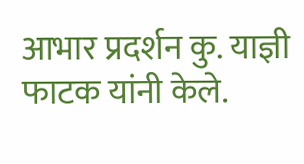आभार प्रदर्शन कु. याज्ञी फाटक यांनी केले.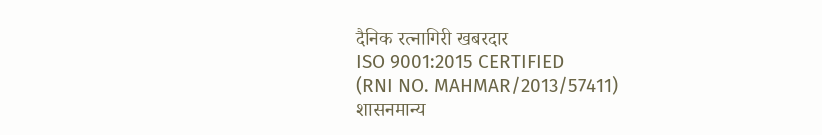दैनिक रत्नागिरी खबरदार
ISO 9001:2015 CERTIFIED
(RNI NO. MAHMAR/2013/57411)
शासनमान्य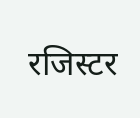रजिस्टर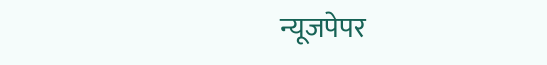न्यूजपेपर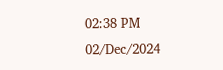02:38 PM 02/Dec/2024